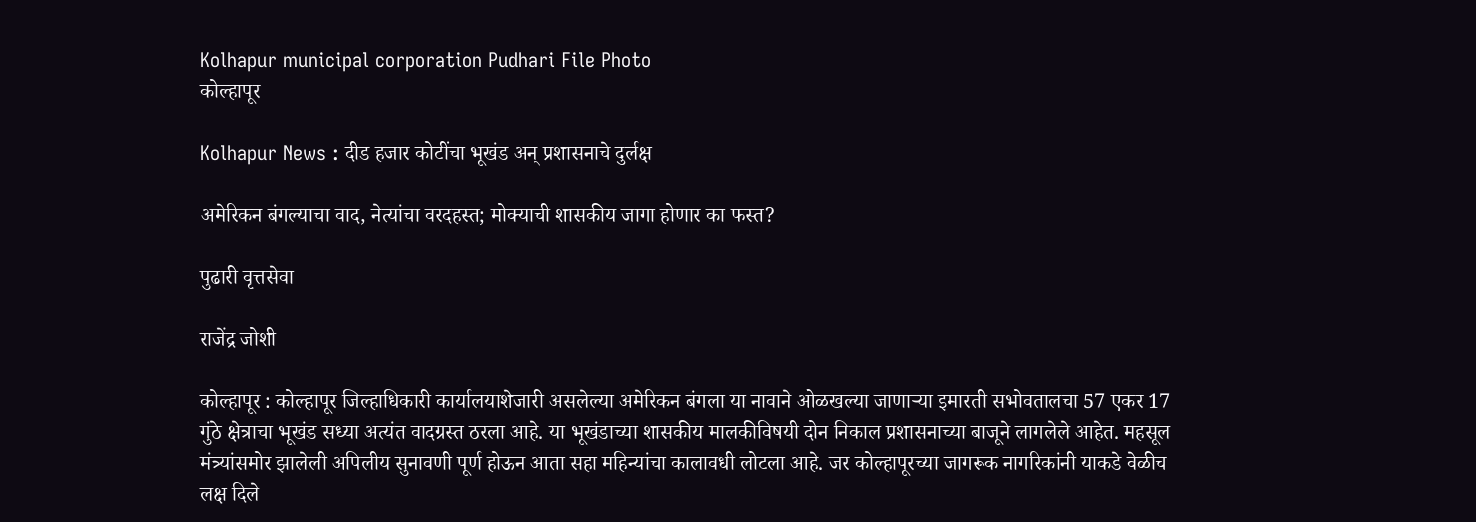Kolhapur municipal corporation Pudhari File Photo
कोल्हापूर

Kolhapur News : दीड हजार कोटींचा भूखंड अन्‌‍ प्रशासनाचे दुर्लक्ष

अमेरिकन बंगल्याचा वाद, नेत्यांचा वरदहस्त; मोक्याची शासकीय जागा होणार का फस्त?

पुढारी वृत्तसेवा

राजेंद्र जोशी

कोल्हापूर : कोल्हापूर जिल्हाधिकारी कार्यालयाशेजारी असलेल्या अमेरिकन बंगला या नावाने ओळखल्या जाणाऱ्या इमारती सभोवतालचा 57 एकर 17 गुंठे क्षेत्राचा भूखंड सध्या अत्यंत वादग्रस्त ठरला आहे. या भूखंडाच्या शासकीय मालकीविषयी दोन निकाल प्रशासनाच्या बाजूने लागलेले आहेत. महसूल मंत्र्यांसमोर झालेली अपिलीय सुनावणी पूर्ण होऊन आता सहा महिन्यांचा कालावधी लोटला आहे. जर कोल्हापूरच्या जागरूक नागरिकांनी याकडे वेळीच लक्ष दिले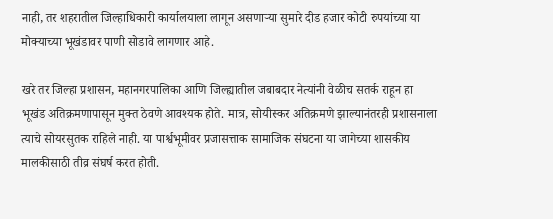नाही, तर शहरातील जिल्हाधिकारी कार्यालयाला लागून असणाऱ्या सुमारे दीड हजार कोटी रुपयांच्या या मोक्याच्या भूखंडावर पाणी सोडावे लागणार आहे.

खरे तर जिल्हा प्रशासन, महानगरपालिका आणि जिल्ह्यातील जबाबदार नेत्यांनी वेळीच सतर्क राहून हा भूखंड अतिक्रमणापासून मुक्त ठेवणे आवश्यक होते. मात्र, सोयीस्कर अतिक्रमणे झाल्यानंतरही प्रशासनाला त्याचे सोयरसुतक राहिले नाही. या पार्श्वभूमीवर प्रजासत्ताक सामाजिक संघटना या जागेच्या शासकीय मालकीसाठी तीव्र संघर्ष करत होती.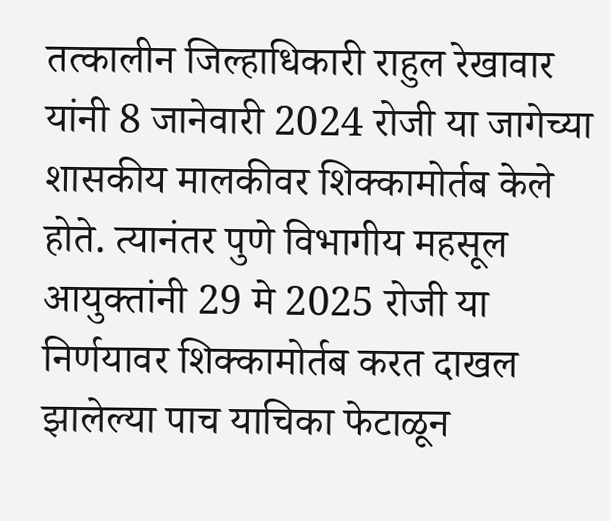तत्कालीन जिल्हाधिकारी राहुल रेखावार यांनी 8 जानेवारी 2024 रोजी या जागेच्या शासकीय मालकीवर शिक्कामोर्तब केले होते. त्यानंतर पुणे विभागीय महसूल आयुक्तांनी 29 मे 2025 रोजी या निर्णयावर शिक्कामोर्तब करत दाखल झालेल्या पाच याचिका फेटाळून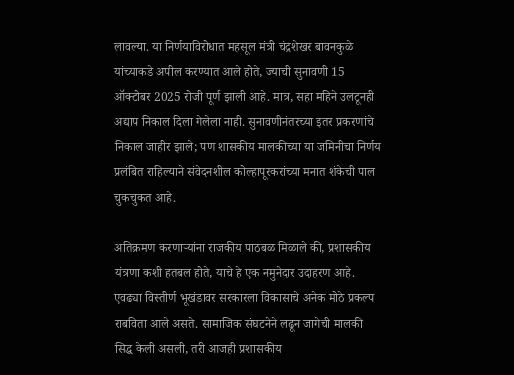लावल्या. या निर्णयाविरोधात महसूल मंत्री चंद्रशेखर बावनकुळे यांच्याकडे अपील करण्यात आले होते, ज्याची सुनावणी 15 ऑक्टोबर 2025 रोजी पूर्ण झाली आहे. मात्र, सहा महिने उलटूनही अद्याप निकाल दिला गेलेला नाही. सुनावणीनंतरच्या इतर प्रकरणांचे निकाल जाहीर झाले; पण शासकीय मालकीच्या या जमिनीचा निर्णय प्रलंबित राहिल्याने संवेदनशील कोल्हापूरकरांच्या मनात शंकेची पाल चुकचुकत आहे.

अतिक्रमण करणाऱ्यांना राजकीय पाठबळ मिळाले की, प्रशासकीय यंत्रणा कशी हतबल होते, याचे हे एक नमुनेदार उदाहरण आहे. एवढ्या विस्तीर्ण भूखंडावर सरकारला विकासाचे अनेक मोठे प्रकल्प राबविता आले असते. सामाजिक संघटनेने लढून जागेची मालकी सिद्ध केली असली, तरी आजही प्रशासकीय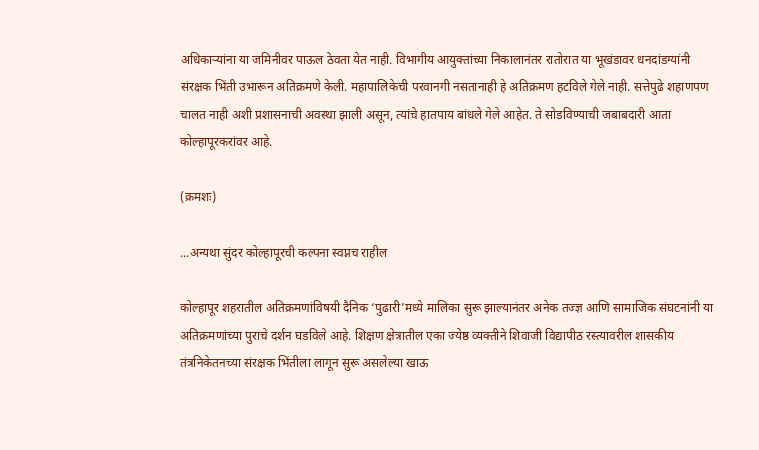अधिकाऱ्यांना या जमिनीवर पाऊल ठेवता येत नाही. विभागीय आयुक्तांच्या निकालानंतर रातोरात या भूखंडावर धनदांडग्यांनी संरक्षक भिंती उभारून अतिक्रमणे केली. महापालिकेची परवानगी नसतानाही हे अतिक्रमण हटविले गेले नाही. सत्तेपुढे शहाणपण चालत नाही अशी प्रशासनाची अवस्था झाली असून, त्यांचे हातपाय बांधले गेले आहेत. ते सोडविण्याची जबाबदारी आता कोल्हापूरकरांवर आहे.

(क्रमशः)

...अन्यथा सुंदर कोल्हापूरची कल्पना स्वप्नच राहील

कोल्हापूर शहरातील अतिक्रमणांविषयी दैनिक ‌‘पुढारी‌’मध्ये मालिका सुरू झाल्यानंतर अनेक तज्ज्ञ आणि सामाजिक संघटनांनी या अतिक्रमणांच्या पुराचे दर्शन घडविले आहे. शिक्षण क्षेत्रातील एका ज्येष्ठ व्यक्तीने शिवाजी विद्यापीठ रस्त्यावरील शासकीय तंत्रनिकेतनच्या संरक्षक भिंतीला लागून सुरू असलेल्या खाऊ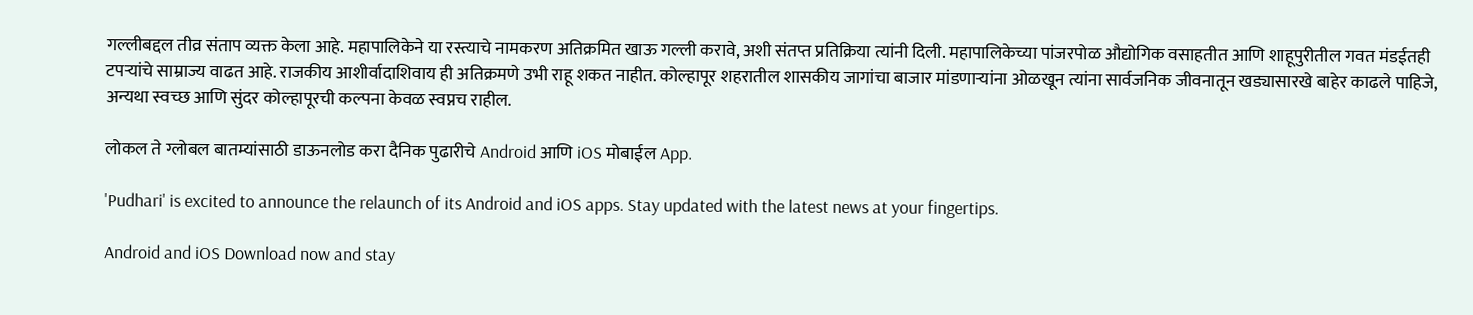गल्लीबद्दल तीव्र संताप व्यक्त केला आहे. महापालिकेने या रस्त्याचे नामकरण अतिक्रमित खाऊ गल्ली करावे, अशी संतप्त प्रतिक्रिया त्यांनी दिली. महापालिकेच्या पांजरपोळ औद्योगिक वसाहतीत आणि शाहूपुरीतील गवत मंडईतही टपऱ्यांचे साम्राज्य वाढत आहे. राजकीय आशीर्वादाशिवाय ही अतिक्रमणे उभी राहू शकत नाहीत. कोल्हापूर शहरातील शासकीय जागांचा बाजार मांडणाऱ्यांना ओळखून त्यांना सार्वजनिक जीवनातून खड्यासारखे बाहेर काढले पाहिजे, अन्यथा स्वच्छ आणि सुंदर कोल्हापूरची कल्पना केवळ स्वप्नच राहील.

लोकल ते ग्लोबल बातम्यांसाठी डाऊनलोड करा दैनिक पुढारीचे Android आणि iOS मोबाईल App.

'Pudhari' is excited to announce the relaunch of its Android and iOS apps. Stay updated with the latest news at your fingertips.

Android and iOS Download now and stay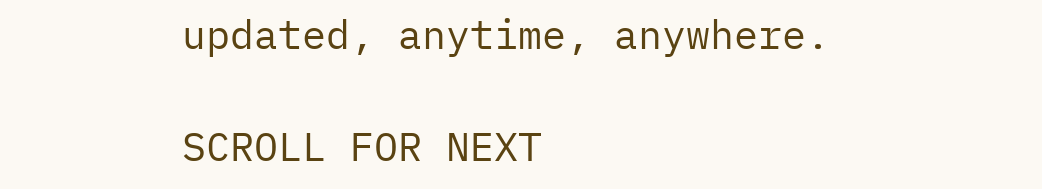updated, anytime, anywhere.

SCROLL FOR NEXT